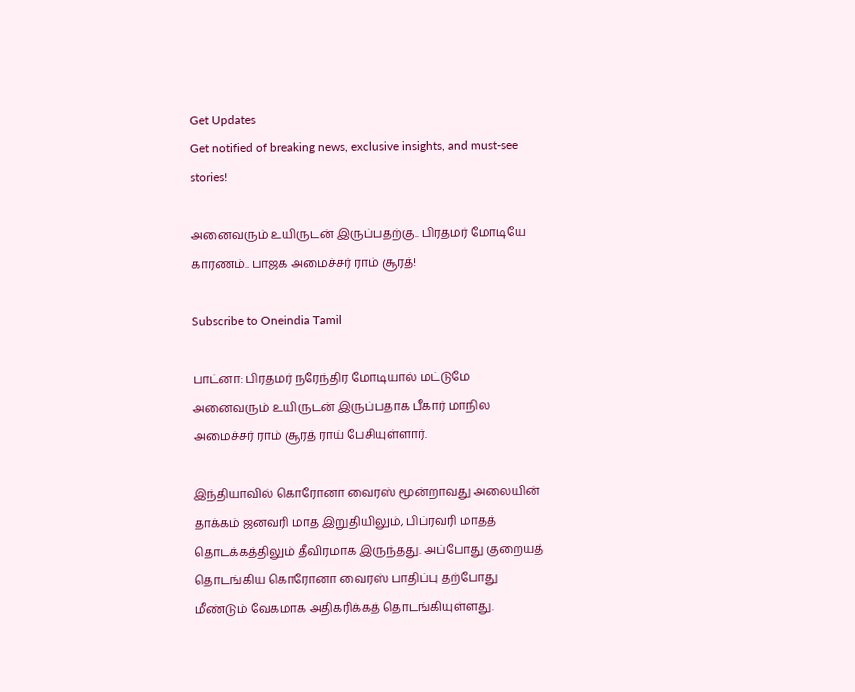Get Updates
Get notified of breaking news, exclusive insights, and must-see stories!

அனைவரும் உயிருடன் இருப்பதற்கு.. பிரதமர் மோடியே காரணம்.. பாஜக அமைச்சர் ராம் சூரத்!

Subscribe to Oneindia Tamil

பாட்னா: பிரதமர் நரேந்திர மோடியால் மட்டுமே அனைவரும் உயிருடன் இருப்பதாக பீகார் மாநில அமைச்சர் ராம் சூரத் ராய் பேசியுள்ளார்.

இந்தியாவில் கொரோனா வைரஸ் மூன்றாவது அலையின் தாக்கம் ஜனவரி மாத இறுதியிலும், பிப்ரவரி மாதத் தொடக்கத்திலும் தீவிரமாக இருந்தது. அப்போது குறையத் தொடங்கிய கொரோனா வைரஸ் பாதிப்பு தற்போது மீண்டும் வேகமாக அதிகரிக்கத் தொடங்கியுள்ளது.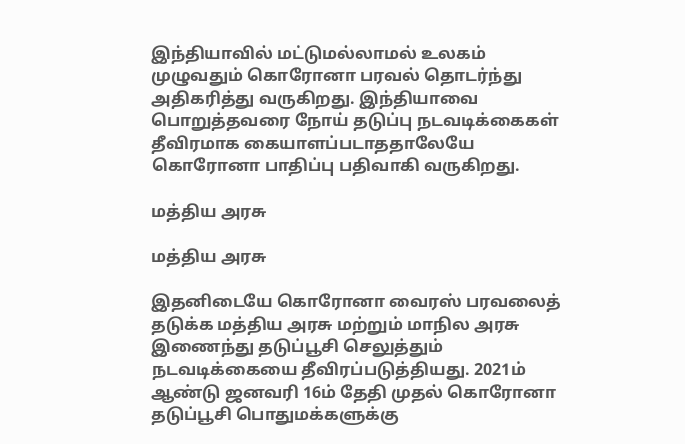இந்தியாவில் மட்டுமல்லாமல் உலகம் முழுவதும் கொரோனா பரவல் தொடர்ந்து அதிகரித்து வருகிறது. இந்தியாவை பொறுத்தவரை நோய் தடுப்பு நடவடிக்கைகள் தீவிரமாக கையாளப்படாததாலேயே கொரோனா பாதிப்பு பதிவாகி வருகிறது.

மத்திய அரசு

மத்திய அரசு

இதனிடையே கொரோனா வைரஸ் பரவலைத் தடுக்க மத்திய அரசு மற்றும் மாநில அரசு இணைந்து தடுப்பூசி செலுத்தும் நடவடிக்கையை தீவிரப்படுத்தியது. 2021ம் ஆண்டு ஜனவரி 16ம் தேதி முதல் கொரோனா தடுப்பூசி பொதுமக்களுக்கு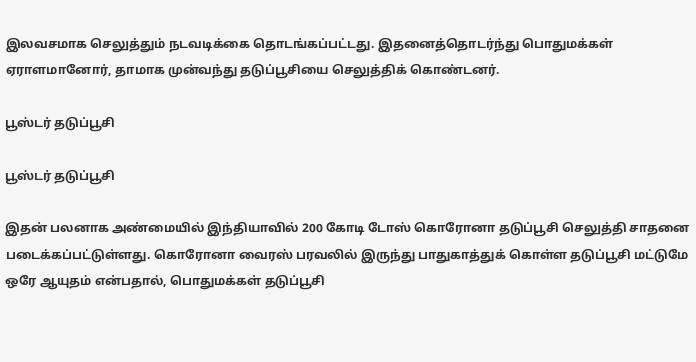இலவசமாக செலுத்தும் நடவடிக்கை தொடங்கப்பட்டது. இதனைத்தொடர்ந்து பொதுமக்கள் ஏராளமானோர், தாமாக முன்வந்து தடுப்பூசியை செலுத்திக் கொண்டனர்.

பூஸ்டர் தடுப்பூசி

பூஸ்டர் தடுப்பூசி

இதன் பலனாக அண்மையில் இந்தியாவில் 200 கோடி டோஸ் கொரோனா தடுப்பூசி செலுத்தி சாதனை படைக்கப்பட்டுள்ளது. கொரோனா வைரஸ் பரவலில் இருந்து பாதுகாத்துக் கொள்ள தடுப்பூசி மட்டுமே ஒரே ஆயுதம் என்பதால், பொதுமக்கள் தடுப்பூசி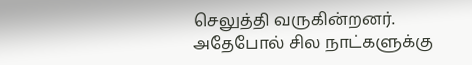செலுத்தி வருகின்றனர். அதேபோல் சில நாட்களுக்கு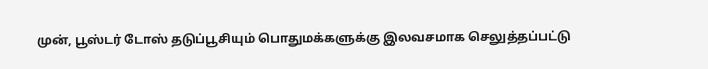முன், பூஸ்டர் டோஸ் தடுப்பூசியும் பொதுமக்களுக்கு இலவசமாக செலுத்தப்பட்டு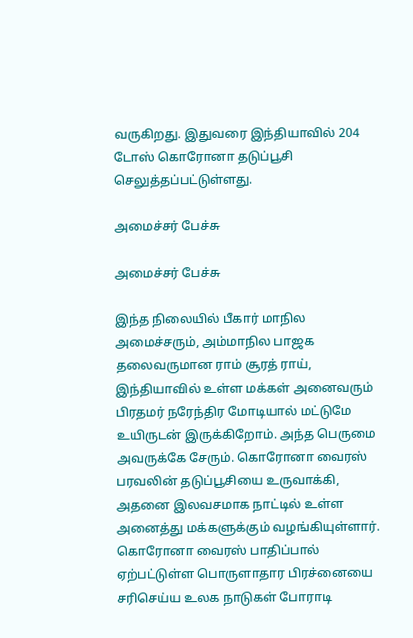வருகிறது. இதுவரை இந்தியாவில் 204 டோஸ் கொரோனா தடுப்பூசி செலுத்தப்பட்டுள்ளது.

அமைச்சர் பேச்சு

அமைச்சர் பேச்சு

இந்த நிலையில் பீகார் மாநில அமைச்சரும், அம்மாநில பாஜக தலைவருமான ராம் சூரத் ராய், இந்தியாவில் உள்ள மக்கள் அனைவரும் பிரதமர் நரேந்திர மோடியால் மட்டுமே உயிருடன் இருக்கிறோம். அந்த பெருமை அவருக்கே சேரும். கொரோனா வைரஸ் பரவலின் தடுப்பூசியை உருவாக்கி, அதனை இலவசமாக நாட்டில் உள்ள அனைத்து மக்களுக்கும் வழங்கியுள்ளார். கொரோனா வைரஸ் பாதிப்பால் ஏற்பட்டுள்ள பொருளாதார பிரச்னையை சரிசெய்ய உலக நாடுகள் போராடி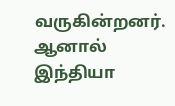வருகின்றனர். ஆனால் இந்தியா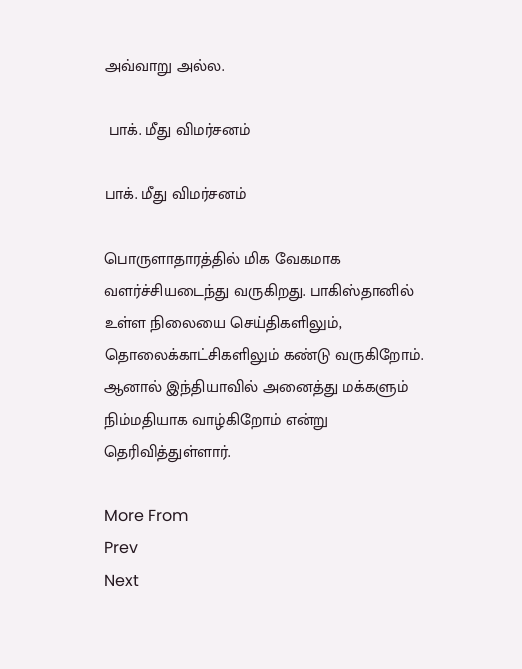அவ்வாறு அல்ல.

 பாக். மீது விமர்சனம்

பாக். மீது விமர்சனம்

பொருளாதாரத்தில் மிக வேகமாக வளர்ச்சியடைந்து வருகிறது. பாகிஸ்தானில் உள்ள நிலையை செய்திகளிலும், தொலைக்காட்சிகளிலும் கண்டு வருகிறோம். ஆனால் இந்தியாவில் அனைத்து மக்களும் நிம்மதியாக வாழ்கிறோம் என்று தெரிவித்துள்ளார்.

More From
Prev
Next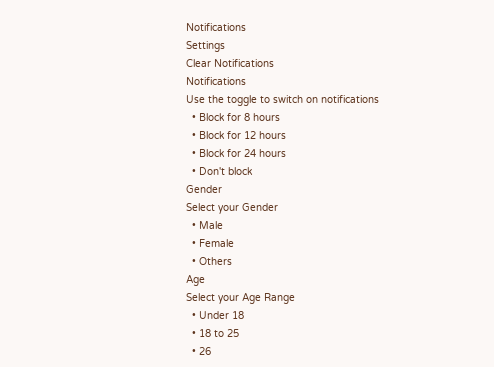Notifications
Settings
Clear Notifications
Notifications
Use the toggle to switch on notifications
  • Block for 8 hours
  • Block for 12 hours
  • Block for 24 hours
  • Don't block
Gender
Select your Gender
  • Male
  • Female
  • Others
Age
Select your Age Range
  • Under 18
  • 18 to 25
  • 26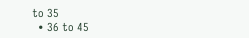to 35
  • 36 to 45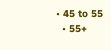• 45 to 55
  • 55+